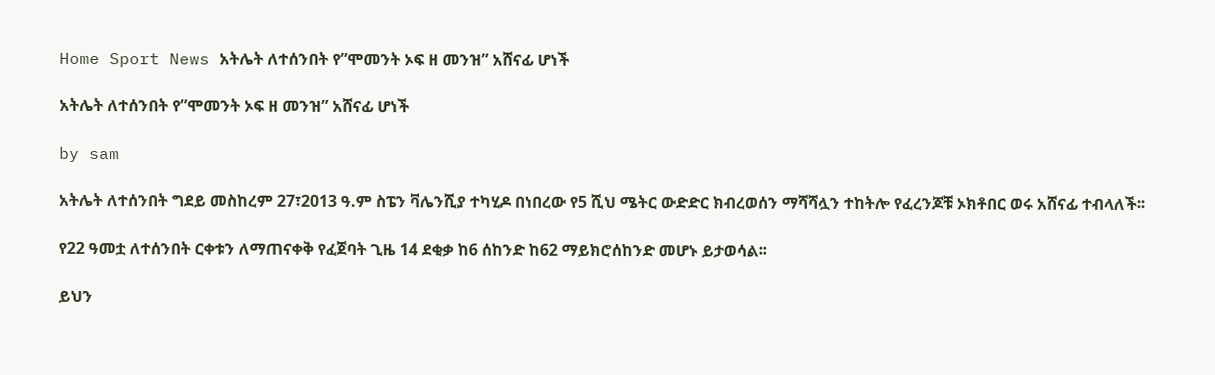Home Sport News አትሌት ለተሰንበት የ”ሞመንት ኦፍ ዘ መንዝ” አሸናፊ ሆነች

አትሌት ለተሰንበት የ”ሞመንት ኦፍ ዘ መንዝ” አሸናፊ ሆነች

by sam

አትሌት ለተሰንበት ግደይ መስከረም 27፣2013 ዓ.ም ስፔን ቫሌንሺያ ተካሂዶ በነበረው የ5 ሺህ ሜትር ውድድር ክብረወሰን ማሻሻሏን ተከትሎ የፈረንጆቹ ኦክቶበር ወሩ አሸናፊ ተብላለች፡፡

የ22 ዓመቷ ለተሰንበት ርቀቱን ለማጠናቀቅ የፈጀባት ጊዜ 14 ደቂቃ ከ6 ሰከንድ ከ62 ማይክሮሰከንድ መሆኑ ይታወሳል፡፡

ይህን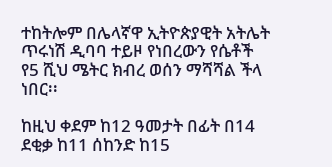ተከትሎም በሌላኛዋ ኢትዮጵያዊት አትሌት ጥሩነሽ ዲባባ ተይዞ የነበረውን የሴቶች የ5 ሺህ ሜትር ክብረ ወሰን ማሻሻል ችላ ነበር፡፡

ከዚህ ቀደም ከ12 ዓመታት በፊት በ14 ደቂቃ ከ11 ሰከንድ ከ15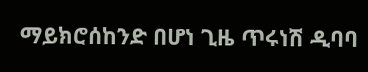ማይክሮሰከንድ በሆነ ጊዜ ጥሩነሽ ዲባባ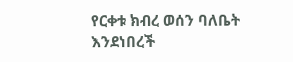የርቀቱ ክብረ ወሰን ባለቤት እንደነበረች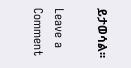ይታወሳል፡፡

Leave a Comment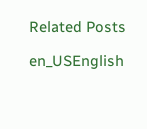Related Posts

en_USEnglish